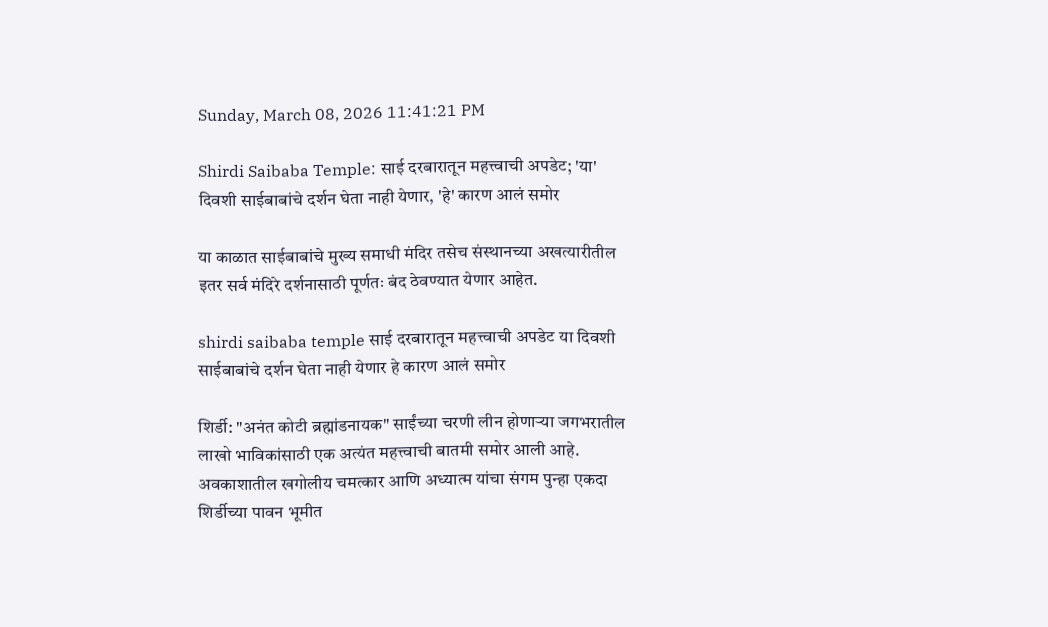Sunday, March 08, 2026 11:41:21 PM

Shirdi Saibaba Temple: साई दरबारातून महत्त्वाची अपडेट; 'या' दिवशी साईबाबांचे दर्शन घेता नाही येणार, 'हे' कारण आलं समोर

या काळात साईबाबांचे मुख्य समाधी मंदिर तसेच संस्थानच्या अखत्यारीतील इतर सर्व मंदिरे दर्शनासाठी पूर्णतः बंद ठेवण्यात येणार आहेत.

shirdi saibaba temple साई दरबारातून महत्त्वाची अपडेट या दिवशी साईबाबांचे दर्शन घेता नाही येणार हे कारण आलं समोर

शिर्डी: "अनंत कोटी ब्रह्मांडनायक" साईंच्या चरणी लीन होणाऱ्या जगभरातील लाखो भाविकांसाठी एक अत्यंत महत्त्वाची बातमी समोर आली आहे. अवकाशातील खगोलीय चमत्कार आणि अध्यात्म यांचा संगम पुन्हा एकदा शिर्डीच्या पावन भूमीत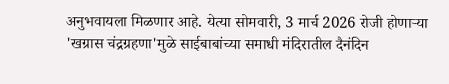अनुभवायला मिळणार आहे. येत्या सोमवारी, 3 मार्च 2026 रोजी होणाऱ्या 'खग्रास चंद्रग्रहणा'मुळे साईबाबांच्या समाधी मंदिरातील दैनंदिन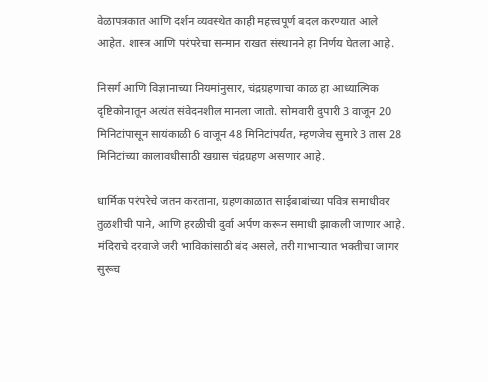वेळापत्रकात आणि दर्शन व्यवस्थेत काही महत्त्वपूर्ण बदल करण्यात आले आहेत. शास्त्र आणि परंपरेचा सन्मान राखत संस्थानने हा निर्णय घेतला आहे.

निसर्ग आणि विज्ञानाच्या नियमांनुसार, चंद्रग्रहणाचा काळ हा आध्यात्मिक दृष्टिकोनातून अत्यंत संवेदनशील मानला जातो. सोमवारी दुपारी 3 वाजून 20 मिनिटांपासून सायंकाळी 6 वाजून 48 मिनिटांपर्यंत, म्हणजेच सुमारे 3 तास 28 मिनिटांच्या कालावधीसाठी खग्रास चंद्रग्रहण असणार आहे.

धार्मिक परंपरेचे जतन करताना, ग्रहणकाळात साईबाबांच्या पवित्र समाधीवर तुळशीची पाने, आणि हरळीची दुर्वा अर्पण करून समाधी झाकली जाणार आहे. मंदिराचे दरवाजे जरी भाविकांसाठी बंद असले, तरी गाभाऱ्यात भक्तीचा जागर सुरूच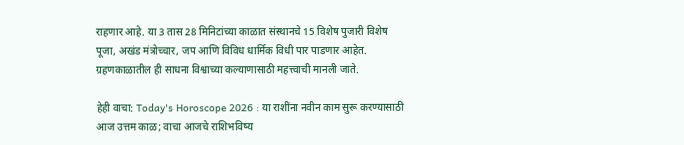राहणार आहे. या 3 तास 28 मिनिटांच्या काळात संस्थानचे 15 विशेष पुजारी विशेष पूजा, अखंड मंत्रोच्चार, जप आणि विविध धार्मिक विधी पार पाडणार आहेत. ग्रहणकाळातील ही साधना विश्वाच्या कल्याणासाठी महत्त्वाची मानली जाते.

हेही वाचा: Today's Horoscope 2026 : या राशींना नवीन काम सुरू करण्यासाठी आज उत्तम काळ; वाचा आजचे राशिभविष्य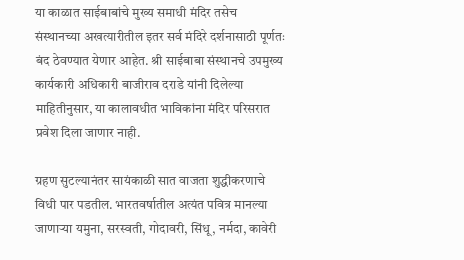या काळात साईबाबांचे मुख्य समाधी मंदिर तसेच संस्थानच्या अखत्यारीतील इतर सर्व मंदिरे दर्शनासाठी पूर्णतः बंद ठेवण्यात येणार आहेत. श्री साईबाबा संस्थानचे उपमुख्य कार्यकारी अधिकारी बाजीराव दराडे यांनी दिलेल्या माहितीनुसार, या कालावधीत भाविकांना मंदिर परिसरात प्रवेश दिला जाणार नाही.

ग्रहण सुटल्यानंतर सायंकाळी सात वाजता शुद्धीकरणाचे विधी पार पडतील. भारतवर्षातील अत्यंत पवित्र मानल्या जाणाऱ्या यमुना, सरस्वती, गोदावरी, सिंधू, नर्मदा, कावेरी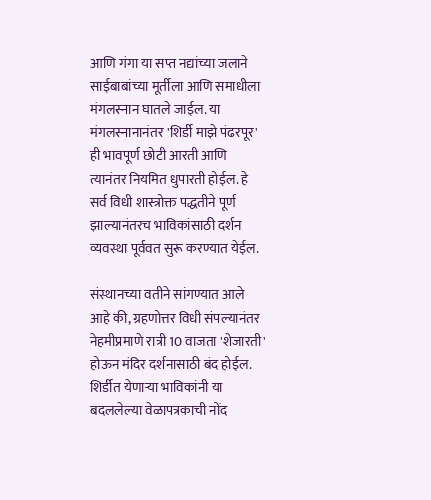आणि गंगा या सप्त नद्यांच्या जलाने साईबाबांच्या मूर्तीला आणि समाधीला मंगलस्नान घातले जाईल. या मंगलस्नानानंतर 'शिर्डी माझे पंढरपूर' ही भावपूर्ण छोटी आरती आणि त्यानंतर नियमित धुपारती होईल. हे सर्व विधी शास्त्रोक्त पद्धतीने पूर्ण झाल्यानंतरच भाविकांसाठी दर्शन व्यवस्था पूर्ववत सुरू करण्यात येईल.

संस्थानच्या वतीने सांगण्यात आले आहे की, ग्रहणोत्तर विधी संपल्यानंतर नेहमीप्रमाणे रात्री 10 वाजता 'शेजारती' होऊन मंदिर दर्शनासाठी बंद होईल. शिर्डीत येणाऱ्या भाविकांनी या बदललेल्या वेळापत्रकाची नोंद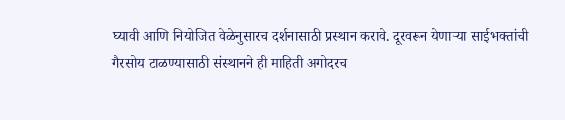घ्यावी आणि नियोजित वेळेनुसारच दर्शनासाठी प्रस्थान करावे. दूरवरून येणाऱ्या साईभक्तांची गैरसोय टाळण्यासाठी संस्थानने ही माहिती अगोदरच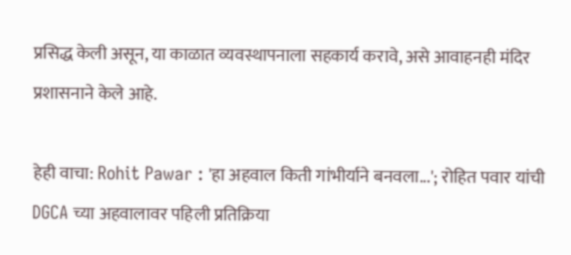प्रसिद्ध केली असून, या काळात व्यवस्थापनाला सहकार्य करावे, असे आवाहनही मंदिर प्रशासनाने केले आहे.

हेही वाचा: Rohit Pawar : 'हा अहवाल किती गांभीर्याने बनवला...'; रोहित पवार यांची DGCA च्या अहवालावर पहिली प्रतिक्रिया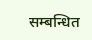सम्बन्धित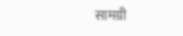सामग्री